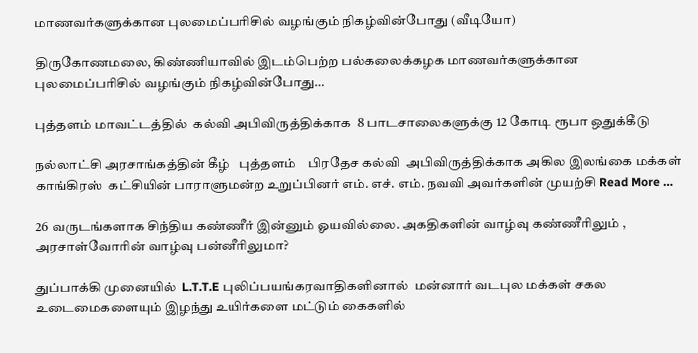மாணவர்களுக்கான புலமைப்பரிசில் வழங்கும் நிகழ்வின்போது (வீடியோ)

திருகோணமலை, கிண்ணியாவில் இடம்பெற்ற பல்கலைக்கழக மாணவர்களுக்கான புலமைப்பரிசில் வழங்கும் நிகழ்வின்போது…

புத்தளம் மாவட்டத்தில்  கல்வி அபிவிருத்திக்காக  8 பாடசாலைகளுக்கு 12 கோடி ரூபா ஒதுக்கீடு

நல்லாட்சி அரசாங்கத்தின் கீழ்   புத்தளம்    பிரதேச கல்வி  அபிவிருத்திக்காக அகில இலங்கை மக்கள் காங்கிரஸ்  கட்சியின் பாராளுமன்ற உறுப்பினர் எம். எச். எம். நவவி அவர்களின் முயற்சி Read More …

26 வருடங்களாக சிந்திய கண்ணீர் இன்னும் ஓயவில்லை. அகதிகளின் வாழ்வு கண்ணீரிலும் , அரசாள்வோரின் வாழ்வு பன்னீரிலுமா?

துப்பாக்கி முனையில்  L.T.T.E புலிப்பயங்கரவாதிகளினால்  மன்னார் வடபுல மக்கள் சகல உடைமைகளையும் இழந்து உயிர்களை மட்டும் கைகளில்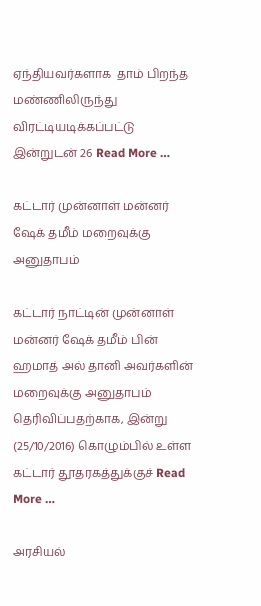ஏந்தியவர்களாக  தாம் பிறந்த மண்ணிலிருந்து விரட்டியடிக்கப்பட்டு இன்றுடன் 26 Read More …

கட்டார் முன்னாள் மன்னர் ஷேக் தமீம் மறைவுக்கு அனுதாபம்

கட்டார் நாட்டின் முன்னாள் மன்னர் ஷேக் தமீம் பின் ஹமாத் அல் தானி அவர்களின் மறைவுக்கு அனுதாபம் தெரிவிப்பதற்காக, இன்று (25/10/2016) கொழும்பில் உள்ள கட்டார் தூதரகத்துக்குச் Read More …

அரசியல்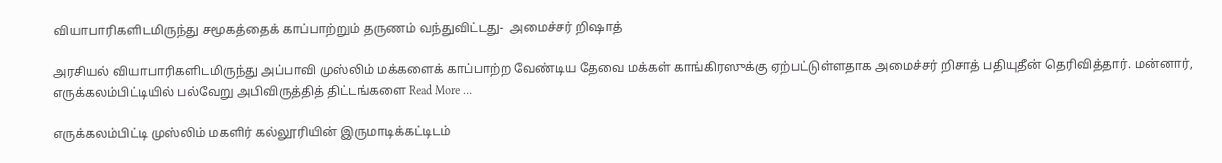வியாபாரிகளிடமிருந்து சமூகத்தைக் காப்பாற்றும் தருணம் வந்துவிட்டது-  அமைச்சர் றிஷாத்

அரசியல் வியாபாரிகளிடமிருந்து அப்பாவி முஸ்லிம் மக்களைக் காப்பாற்ற வேண்டிய தேவை மக்கள் காங்கிரஸுக்கு ஏற்பட்டுள்ளதாக அமைச்சர் றிசாத் பதியுதீன் தெரிவித்தார். மன்னார், எருக்கலம்பிட்டியில் பல்வேறு அபிவிருத்தித் திட்டங்களை Read More …

எருக்கலம்பிட்டி முஸ்லிம் மகளிர் கல்லூரியின் இருமாடிக்கட்டிடம்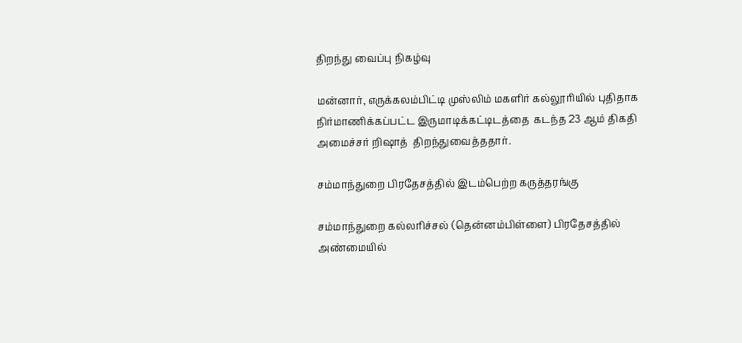திறந்து வைப்பு நிகழ்வு

மன்னார், எருக்கலம்பிட்டி முஸ்லிம் மகளிர் கல்லூரியில் புதிதாக நிர்மாணிக்கப்பட்ட இருமாடிக்கட்டிடத்தை  கடந்த 23 ஆம் திகதி அமைச்சர் றிஷாத்  திறந்துவைத்ததார்.

சம்மாந்துறை பிரதேசத்தில் இடம்பெற்ற கருத்தரங்கு

சம்மாந்துறை கல்லரிச்சல் (தென்னம்பிள்ளை) பிரதேசத்தில் அண்மையில்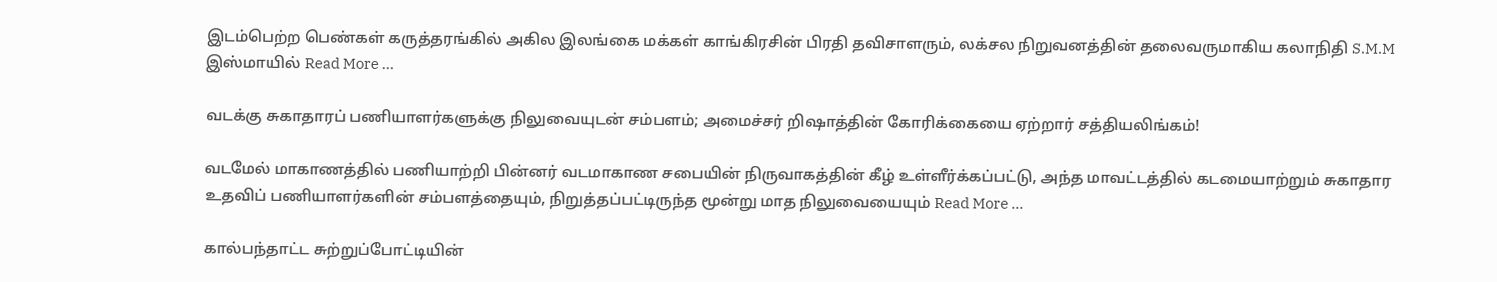இடம்பெற்ற பெண்கள் கருத்தரங்கில் அகில இலங்கை மக்கள் காங்கிரசின் பிரதி தவிசாளரும், லக்சல நிறுவனத்தின் தலைவருமாகிய கலாநிதி S.M.M இஸ்மாயில் Read More …

வடக்கு சுகாதாரப் பணியாளர்களுக்கு நிலுவையுடன் சம்பளம்; அமைச்சர் றிஷாத்தின் கோரிக்கையை ஏற்றார் சத்தியலிங்கம்!

வடமேல் மாகாணத்தில் பணியாற்றி பின்னர் வடமாகாண சபையின் நிருவாகத்தின் கீழ் உள்ளீர்க்கப்பட்டு, அந்த மாவட்டத்தில் கடமையாற்றும் சுகாதார உதவிப் பணியாளர்களின் சம்பளத்தையும், நிறுத்தப்பட்டிருந்த மூன்று மாத நிலுவையையும் Read More …

கால்பந்தாட்ட சுற்றுப்போட்டியின்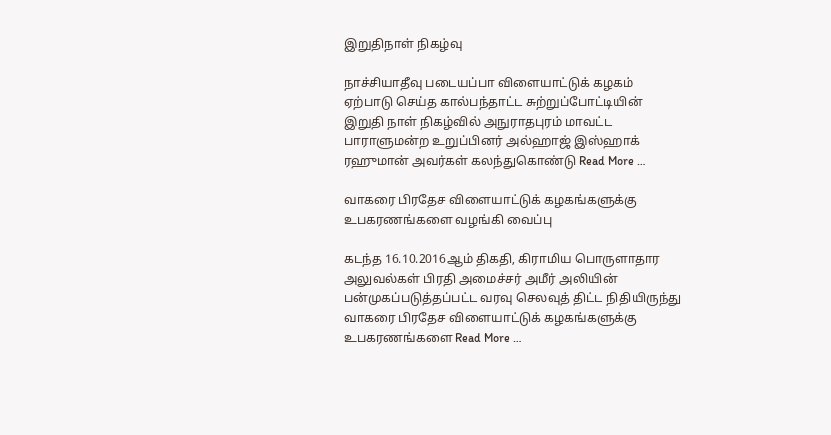இறுதிநாள் நிகழ்வு

நாச்சியாதீவு படையப்பா விளையாட்டுக் கழகம் ஏற்பாடு செய்த கால்பந்தாட்ட சுற்றுப்போட்டியின் இறுதி நாள் நிகழ்வில் அநுராதபுரம் மாவட்ட பாராளுமன்ற உறுப்பினர் அல்ஹாஜ் இஸ்ஹாக் ரஹுமான் அவர்கள் கலந்துகொண்டு Read More …

வாகரை பிரதேச விளையாட்டுக் கழகங்களுக்கு உபகரணங்களை வழங்கி வைப்பு

கடந்த 16.10.2016ஆம் திகதி, கிராமிய பொருளாதார அலுவல்கள் பிரதி அமைச்சர் அமீர் அலியின் பன்முகப்படுத்தப்பட்ட வரவு செலவுத் திட்ட நிதியிருந்து வாகரை பிரதேச விளையாட்டுக் கழகங்களுக்கு உபகரணங்களை Read More …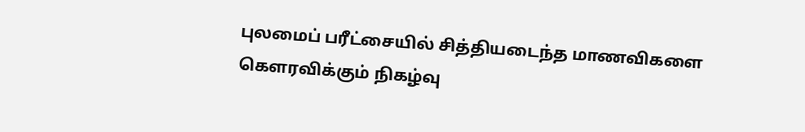புலமைப் பரீட்சையில் சித்தியடைந்த மாணவிகளை கெளரவிக்கும் நிகழ்வு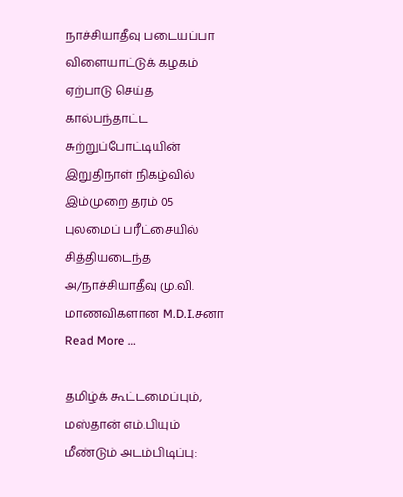நாச்சியாதீவு படையப்பா விளையாட்டுக் கழகம் ஏற்பாடு செய்த கால்பந்தாட்ட சுற்றுப்போட்டியின் இறுதிநாள் நிகழ்வில் இம்முறை தரம் 05 புலமைப் பரீட்சையில் சித்தியடைந்த அ/நாச்சியாதீவு மு.வி. மாணவிகளான M.D.I.சனா Read More …

தமிழ்க் கூட்டமைப்பும், மஸ்தான் எம்.பியும் மீண்டும் அடம்பிடிப்பு: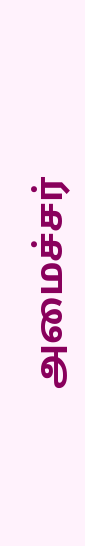அமைச்சர்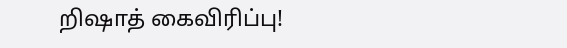றிஷாத் கைவிரிப்பு!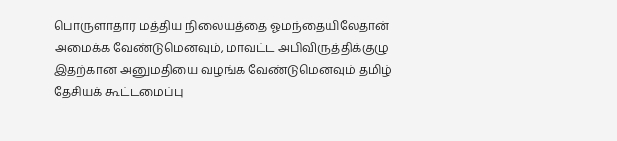பொருளாதார மத்திய நிலையத்தை ஓமந்தையிலேதான் அமைக்க வேண்டுமெனவும், மாவட்ட அபிவிருத்திக்குழு இதற்கான அனுமதியை வழங்க வேண்டுமெனவும் தமிழ் தேசியக் கூட்டமைப்பு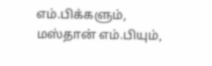எம்.பிக்களும், மஸ்தான் எம்.பியும்,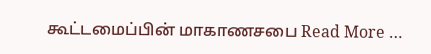கூட்டமைப்பின் மாகாணசபை Read More …